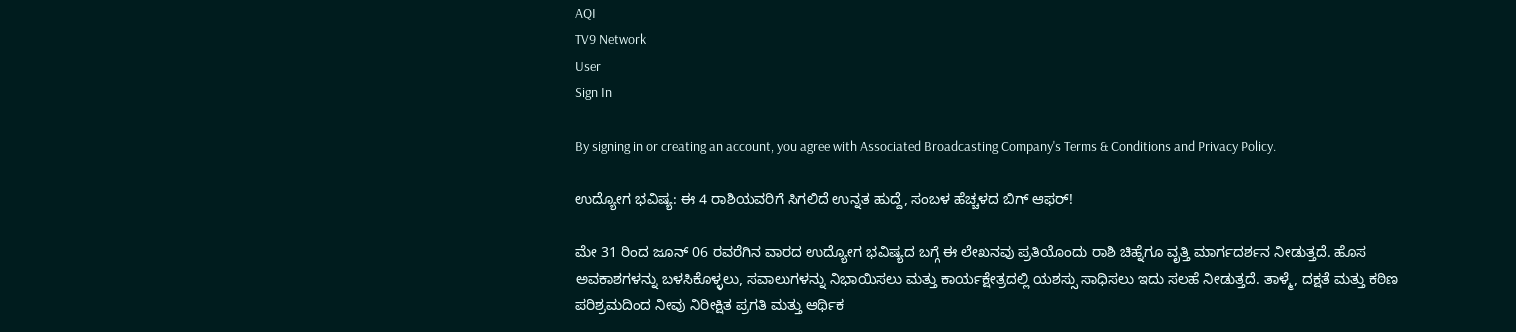AQI
TV9 Network
User
Sign In

By signing in or creating an account, you agree with Associated Broadcasting Company's Terms & Conditions and Privacy Policy.

ಉದ್ಯೋಗ ಭವಿಷ್ಯ: ಈ 4 ರಾಶಿಯವರಿಗೆ ಸಿಗಲಿದೆ ಉನ್ನತ ಹುದ್ದೆ, ಸಂಬಳ ಹೆಚ್ಚಳದ ಬಿಗ್ ಆಫರ್!

ಮೇ 31 ರಿಂದ ಜೂನ್ 06 ರವರೆಗಿನ ವಾರದ ಉದ್ಯೋಗ ಭವಿಷ್ಯದ ಬಗ್ಗೆ ಈ ಲೇಖನವು ಪ್ರತಿಯೊಂದು ರಾಶಿ ಚಿಹ್ನೆಗೂ ವೃತ್ತಿ ಮಾರ್ಗದರ್ಶನ ನೀಡುತ್ತದೆ. ಹೊಸ ಅವಕಾಶಗಳನ್ನು ಬಳಸಿಕೊಳ್ಳಲು, ಸವಾಲುಗಳನ್ನು ನಿಭಾಯಿಸಲು ಮತ್ತು ಕಾರ್ಯಕ್ಷೇತ್ರದಲ್ಲಿ ಯಶಸ್ಸು ಸಾಧಿಸಲು ಇದು ಸಲಹೆ ನೀಡುತ್ತದೆ. ತಾಳ್ಮೆ, ದಕ್ಷತೆ ಮತ್ತು ಕಠಿಣ ಪರಿಶ್ರಮದಿಂದ ನೀವು ನಿರೀಕ್ಷಿತ ಪ್ರಗತಿ ಮತ್ತು ಆರ್ಥಿಕ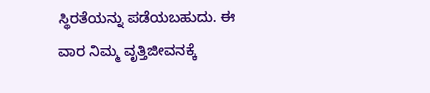ಸ್ಥಿರತೆಯನ್ನು ಪಡೆಯಬಹುದು. ಈ ವಾರ ನಿಮ್ಮ ವೃತ್ತಿಜೀವನಕ್ಕೆ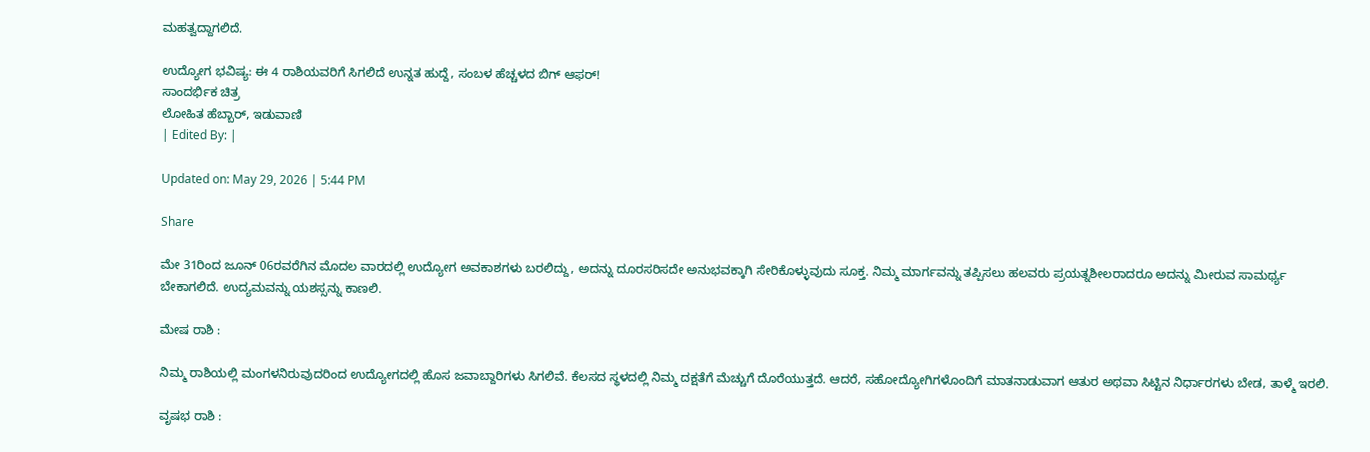ಮಹತ್ವದ್ದಾಗಲಿದೆ.

ಉದ್ಯೋಗ ಭವಿಷ್ಯ: ಈ 4 ರಾಶಿಯವರಿಗೆ ಸಿಗಲಿದೆ ಉನ್ನತ ಹುದ್ದೆ, ಸಂಬಳ ಹೆಚ್ಚಳದ ಬಿಗ್ ಆಫರ್!
ಸಾಂದರ್ಭಿಕ ಚಿತ್ರ
ಲೋಹಿತ ಹೆಬ್ಬಾರ್, ಇಡುವಾಣಿ
| Edited By: |

Updated on: May 29, 2026 | 5:44 PM

Share

ಮೇ 31ರಿಂದ ಜೂನ್‌ 06ರವರೆಗಿನ ಮೊದಲ ವಾರದಲ್ಲಿ ಉದ್ಯೋಗ ಅವಕಾಶಗಳು ಬರಲಿದ್ದು, ಅದನ್ನು ದೂರಸರಿಸದೇ ಅನುಭವಕ್ಕಾಗಿ ಸೇರಿಕೊಳ್ಳುವುದು ಸೂಕ್ತ. ನಿಮ್ಮ ಮಾರ್ಗವನ್ನು ತಪ್ಪಿಸಲು ಹಲವರು ಪ್ರಯತ್ನಶೀಲರಾದರೂ ಅದನ್ನು ಮೀರುವ ಸಾಮರ್ಥ್ಯ ಬೇಕಾಗಲಿದೆ. ಉದ್ಯಮವನ್ನು ಯಶಸ್ಸನ್ನು ಕಾಣಲಿ.

ಮೇಷ ರಾಶಿ :

ನಿಮ್ಮ ರಾಶಿಯಲ್ಲಿ ಮಂಗಳನಿರುವುದರಿಂದ ಉದ್ಯೋಗದಲ್ಲಿ ಹೊಸ ಜವಾಬ್ದಾರಿಗಳು ಸಿಗಲಿವೆ. ಕೆಲಸದ ಸ್ಥಳದಲ್ಲಿ ನಿಮ್ಮ ದಕ್ಷತೆಗೆ ಮೆಚ್ಚುಗೆ ದೊರೆಯುತ್ತದೆ. ಆದರೆ, ಸಹೋದ್ಯೋಗಿಗಳೊಂದಿಗೆ ಮಾತನಾಡುವಾಗ ಆತುರ ಅಥವಾ ಸಿಟ್ಟಿನ ನಿರ್ಧಾರಗಳು ಬೇಡ, ತಾಳ್ಮೆ ಇರಲಿ.

ವೃಷಭ ರಾಶಿ :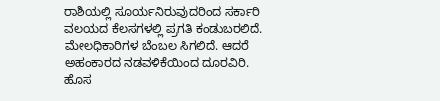ರಾಶಿಯಲ್ಲಿ ಸೂರ್ಯನಿರುವುದರಿಂದ ಸರ್ಕಾರಿ ವಲಯದ ಕೆಲಸಗಳಲ್ಲಿ ಪ್ರಗತಿ ಕಂಡುಬರಲಿದೆ. ಮೇಲಧಿಕಾರಿಗಳ ಬೆಂಬಲ ಸಿಗಲಿದೆ. ಆದರೆ ಅಹಂಕಾರದ ನಡವಳಿಕೆಯಿಂದ ದೂರವಿರಿ. ಹೊಸ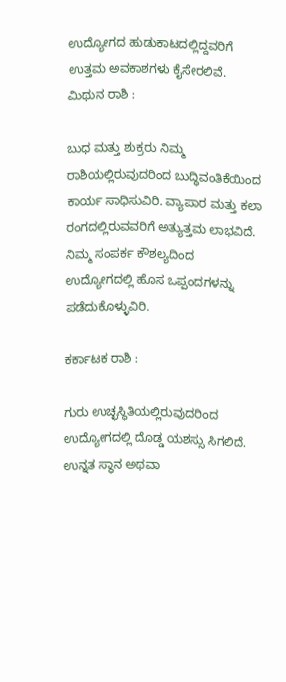ಉದ್ಯೋಗದ ಹುಡುಕಾಟದಲ್ಲಿದ್ದವರಿಗೆ ಉತ್ತಮ ಅವಕಾಶಗಳು ಕೈಸೇರಲಿವೆ.  ಮಿಥುನ ರಾಶಿ :

ಬುಧ ಮತ್ತು ಶುಕ್ರರು ನಿಮ್ಮ ರಾಶಿಯಲ್ಲಿರುವುದರಿಂದ ಬುದ್ಧಿವಂತಿಕೆಯಿಂದ ಕಾರ್ಯ ಸಾಧಿಸುವಿರಿ. ವ್ಯಾಪಾರ ಮತ್ತು ಕಲಾ ರಂಗದಲ್ಲಿರುವವರಿಗೆ ಅತ್ಯುತ್ತಮ ಲಾಭವಿದೆ. ನಿಮ್ಮ ಸಂಪರ್ಕ ಕೌಶಲ್ಯದಿಂದ ಉದ್ಯೋಗದಲ್ಲಿ ಹೊಸ ಒಪ್ಪಂದಗಳನ್ನು ಪಡೆದುಕೊಳ್ಳುವಿರಿ.

ಕರ್ಕಾಟಕ ರಾಶಿ :

ಗುರು ಉಚ್ಛಸ್ಥಿತಿಯಲ್ಲಿರುವುದರಿಂದ ಉದ್ಯೋಗದಲ್ಲಿ ದೊಡ್ಡ ಯಶಸ್ಸು ಸಿಗಲಿದೆ. ಉನ್ನತ ಸ್ಥಾನ ಅಥವಾ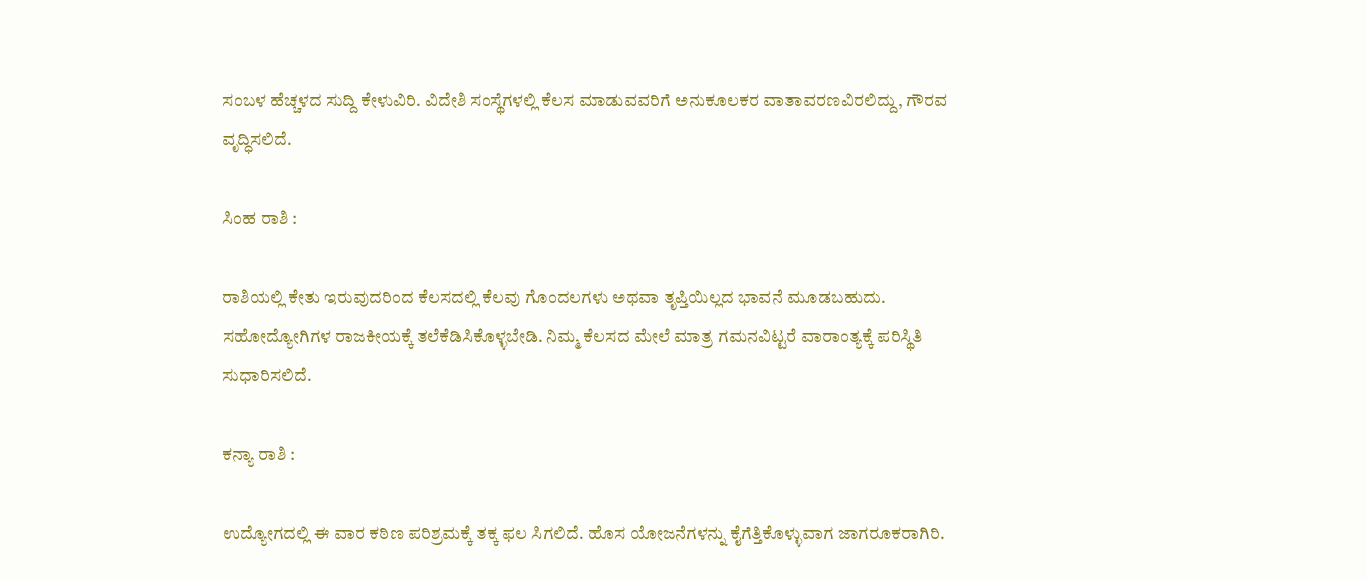ಸಂಬಳ ಹೆಚ್ಚಳದ ಸುದ್ದಿ ಕೇಳುವಿರಿ. ವಿದೇಶಿ ಸಂಸ್ಥೆಗಳಲ್ಲಿ ಕೆಲಸ ಮಾಡುವವರಿಗೆ ಅನುಕೂಲಕರ ವಾತಾವರಣವಿರಲಿದ್ದು, ಗೌರವ ವೃದ್ಧಿಸಲಿದೆ.

ಸಿಂಹ ರಾಶಿ :

ರಾಶಿಯಲ್ಲಿ ಕೇತು ಇರುವುದರಿಂದ ಕೆಲಸದಲ್ಲಿ ಕೆಲವು ಗೊಂದಲಗಳು ಅಥವಾ ತೃಪ್ತಿಯಿಲ್ಲದ ಭಾವನೆ ಮೂಡಬಹುದು. ಸಹೋದ್ಯೋಗಿಗಳ ರಾಜಕೀಯಕ್ಕೆ ತಲೆಕೆಡಿಸಿಕೊಳ್ಳಬೇಡಿ. ನಿಮ್ಮ ಕೆಲಸದ ಮೇಲೆ ಮಾತ್ರ ಗಮನವಿಟ್ಟರೆ ವಾರಾಂತ್ಯಕ್ಕೆ ಪರಿಸ್ಥಿತಿ ಸುಧಾರಿಸಲಿದೆ.

ಕನ್ಯಾ ರಾಶಿ :

ಉದ್ಯೋಗದಲ್ಲಿ ಈ ವಾರ ಕಠಿಣ ಪರಿಶ್ರಮಕ್ಕೆ ತಕ್ಕ ಫಲ ಸಿಗಲಿದೆ. ಹೊಸ ಯೋಜನೆಗಳನ್ನು ಕೈಗೆತ್ತಿಕೊಳ್ಳುವಾಗ ಜಾಗರೂಕರಾಗಿರಿ.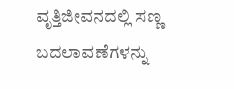ವೃತ್ತಿಜೀವನದಲ್ಲಿ ಸಣ್ಣ ಬದಲಾವಣೆಗಳನ್ನು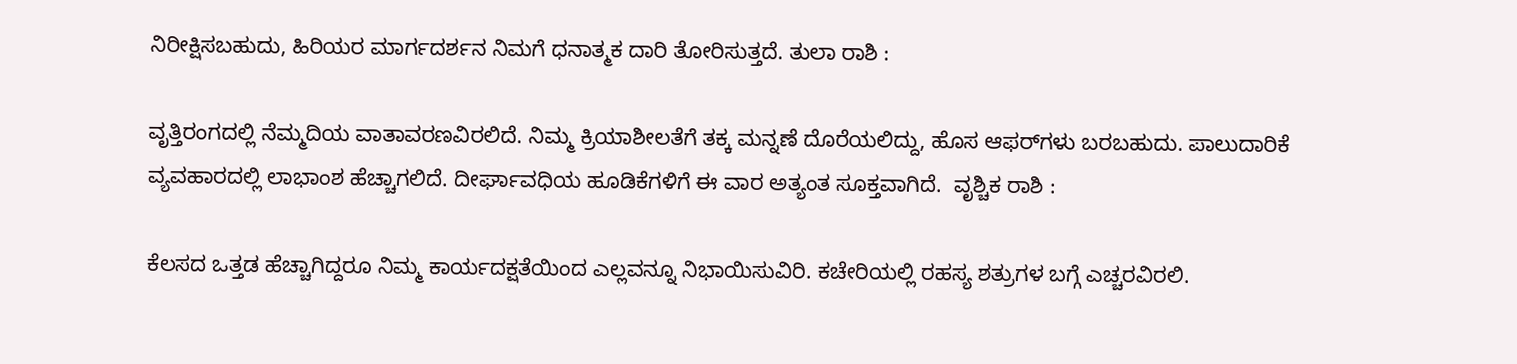ನಿರೀಕ್ಷಿಸಬಹುದು, ಹಿರಿಯರ ಮಾರ್ಗದರ್ಶನ ನಿಮಗೆ ಧನಾತ್ಮಕ ದಾರಿ ತೋರಿಸುತ್ತದೆ. ತುಲಾ ರಾಶಿ :

ವೃತ್ತಿರಂಗದಲ್ಲಿ ನೆಮ್ಮದಿಯ ವಾತಾವರಣವಿರಲಿದೆ. ನಿಮ್ಮ ಕ್ರಿಯಾಶೀಲತೆಗೆ ತಕ್ಕ ಮನ್ನಣೆ ದೊರೆಯಲಿದ್ದು, ಹೊಸ ಆಫರ್‌ಗಳು ಬರಬಹುದು. ಪಾಲುದಾರಿಕೆ ವ್ಯವಹಾರದಲ್ಲಿ ಲಾಭಾಂಶ ಹೆಚ್ಚಾಗಲಿದೆ. ದೀರ್ಘಾವಧಿಯ ಹೂಡಿಕೆಗಳಿಗೆ ಈ ವಾರ ಅತ್ಯಂತ ಸೂಕ್ತವಾಗಿದೆ.  ವೃಶ್ಚಿಕ ರಾಶಿ :

ಕೆಲಸದ ಒತ್ತಡ ಹೆಚ್ಚಾಗಿದ್ದರೂ ನಿಮ್ಮ ಕಾರ್ಯದಕ್ಷತೆಯಿಂದ ಎಲ್ಲವನ್ನೂ ನಿಭಾಯಿಸುವಿರಿ. ಕಚೇರಿಯಲ್ಲಿ ರಹಸ್ಯ ಶತ್ರುಗಳ ಬಗ್ಗೆ ಎಚ್ಚರವಿರಲಿ.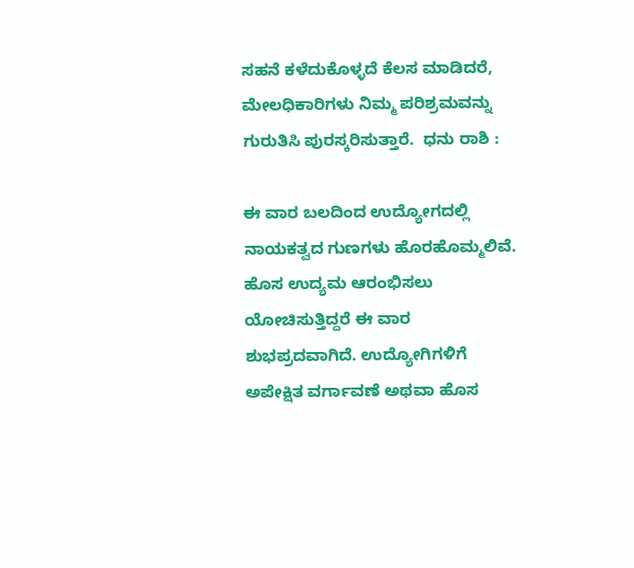ಸಹನೆ ಕಳೆದುಕೊಳ್ಳದೆ ಕೆಲಸ ಮಾಡಿದರೆ, ಮೇಲಧಿಕಾರಿಗಳು ನಿಮ್ಮ ಪರಿಶ್ರಮವನ್ನು ಗುರುತಿಸಿ ಪುರಸ್ಕರಿಸುತ್ತಾರೆ.  ಧನು ರಾಶಿ :

ಈ ವಾರ ಬಲದಿಂದ ಉದ್ಯೋಗದಲ್ಲಿ ನಾಯಕತ್ವದ ಗುಣಗಳು ಹೊರಹೊಮ್ಮಲಿವೆ. ಹೊಸ ಉದ್ಯಮ ಆರಂಭಿಸಲು ಯೋಚಿಸುತ್ತಿದ್ದರೆ ಈ ವಾರ ಶುಭಪ್ರದವಾಗಿದೆ. ಉದ್ಯೋಗಿಗಳಿಗೆ ಅಪೇಕ್ಷಿತ ವರ್ಗಾವಣೆ ಅಥವಾ ಹೊಸ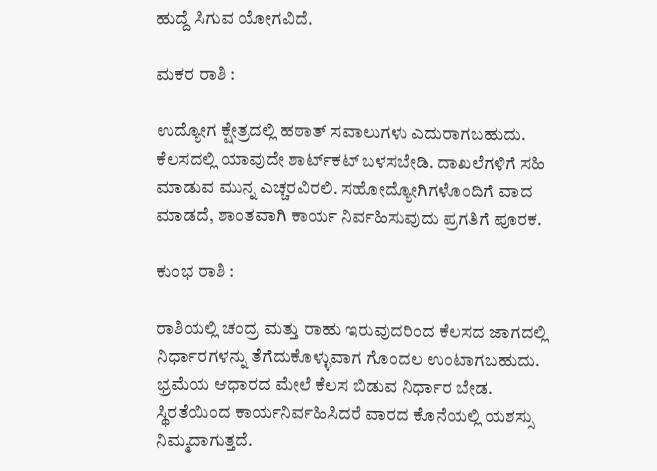ಹುದ್ದೆ ಸಿಗುವ ಯೋಗವಿದೆ.

ಮಕರ ರಾಶಿ :

ಉದ್ಯೋಗ ಕ್ಷೇತ್ರದಲ್ಲಿ ಹಠಾತ್ ಸವಾಲುಗಳು ಎದುರಾಗಬಹುದು. ಕೆಲಸದಲ್ಲಿ ಯಾವುದೇ ಶಾರ್ಟ್‌ಕಟ್ ಬಳಸಬೇಡಿ. ದಾಖಲೆಗಳಿಗೆ ಸಹಿ ಮಾಡುವ ಮುನ್ನ ಎಚ್ಚರವಿರಲಿ. ಸಹೋದ್ಯೋಗಿಗಳೊಂದಿಗೆ ವಾದ ಮಾಡದೆ, ಶಾಂತವಾಗಿ ಕಾರ್ಯ ನಿರ್ವಹಿಸುವುದು ಪ್ರಗತಿಗೆ ಪೂರಕ.

ಕುಂಭ ರಾಶಿ :

ರಾಶಿಯಲ್ಲಿ ಚಂದ್ರ ಮತ್ತು ರಾಹು ಇರುವುದರಿಂದ ಕೆಲಸದ ಜಾಗದಲ್ಲಿ ನಿರ್ಧಾರಗಳನ್ನು ತೆಗೆದುಕೊಳ್ಳುವಾಗ ಗೊಂದಲ ಉಂಟಾಗಬಹುದು. ಭ್ರಮೆಯ ಆಧಾರದ ಮೇಲೆ ಕೆಲಸ ಬಿಡುವ ನಿರ್ಧಾರ ಬೇಡ. ಸ್ಥಿರತೆಯಿಂದ ಕಾರ್ಯನಿರ್ವಹಿಸಿದರೆ ವಾರದ ಕೊನೆಯಲ್ಲಿ ಯಶಸ್ಸು ನಿಮ್ಮದಾಗುತ್ತದೆ.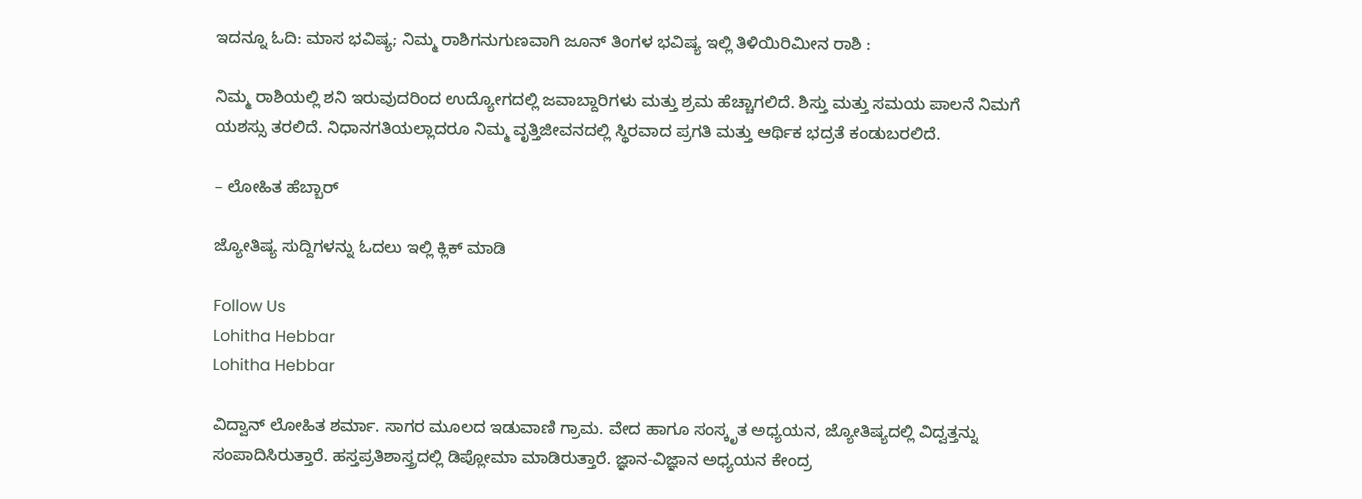ಇದನ್ನೂ ಓದಿ: ಮಾಸ ಭವಿಷ್ಯ; ನಿಮ್ಮ ರಾಶಿಗನುಗುಣವಾಗಿ ಜೂನ್ ತಿಂಗಳ ಭವಿಷ್ಯ ಇಲ್ಲಿ ತಿಳಿಯಿರಿಮೀನ ರಾಶಿ :

ನಿಮ್ಮ ರಾಶಿಯಲ್ಲಿ ಶನಿ ಇರುವುದರಿಂದ ಉದ್ಯೋಗದಲ್ಲಿ ಜವಾಬ್ದಾರಿಗಳು ಮತ್ತು ಶ್ರಮ ಹೆಚ್ಚಾಗಲಿದೆ. ಶಿಸ್ತು ಮತ್ತು ಸಮಯ ಪಾಲನೆ ನಿಮಗೆ ಯಶಸ್ಸು ತರಲಿದೆ. ನಿಧಾನಗತಿಯಲ್ಲಾದರೂ ನಿಮ್ಮ ವೃತ್ತಿಜೀವನದಲ್ಲಿ ಸ್ಥಿರವಾದ ಪ್ರಗತಿ ಮತ್ತು ಆರ್ಥಿಕ ಭದ್ರತೆ ಕಂಡುಬರಲಿದೆ.

– ಲೋಹಿತ ಹೆಬ್ಬಾರ್

ಜ್ಯೋತಿಷ್ಯ ಸುದ್ದಿಗಳನ್ನು ಓದಲು ಇಲ್ಲಿ ಕ್ಲಿಕ್ ಮಾಡಿ

Follow Us
Lohitha Hebbar
Lohitha Hebbar

ವಿದ್ವಾನ್ ಲೋಹಿತ ಶರ್ಮಾ. ಸಾಗರ ಮೂಲದ ಇಡುವಾಣಿ ಗ್ರಾಮ. ವೇದ ಹಾಗೂ ಸಂಸ್ಕೃತ ಅಧ್ಯಯನ, ಜ್ಯೋತಿಷ್ಯದಲ್ಲಿ ವಿದ್ವತ್ತನ್ನು ಸಂಪಾದಿಸಿರುತ್ತಾರೆ. ಹಸ್ತಪ್ರತಿಶಾಸ್ತ್ರದಲ್ಲಿ ಡಿಪ್ಲೋಮಾ ಮಾಡಿರುತ್ತಾರೆ. ಜ್ಞಾನ-ವಿಜ್ಞಾನ ಅಧ್ಯಯನ ಕೇಂದ್ರ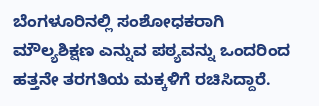ಬೆಂಗಳೂರಿನಲ್ಲಿ ಸಂಶೋಧಕರಾಗಿ ಮೌಲ್ಯಶಿಕ್ಷಣ ಎನ್ನುವ ಪಠ್ಯವನ್ನು ಒಂದರಿಂದ ಹತ್ತನೇ ತರಗತಿಯ ಮಕ್ಕಳಿಗೆ ರಚಿಸಿದ್ದಾರೆ.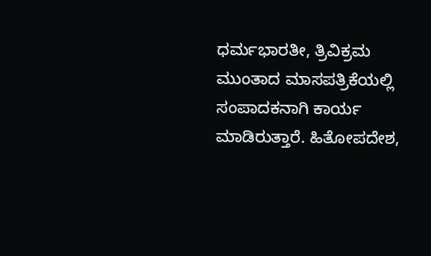ಧರ್ಮಭಾರತೀ, ತ್ರಿವಿಕ್ರಮ ಮುಂತಾದ ಮಾಸಪತ್ರಿಕೆಯಲ್ಲಿ ಸಂಪಾದಕನಾಗಿ ಕಾರ್ಯ ಮಾಡಿರುತ್ತಾರೆ. ಹಿತೋಪದೇಶ,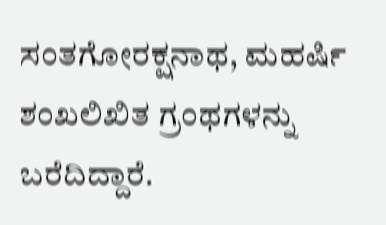ಸಂತಗೋರಕ್ಷನಾಥ, ಮಹರ್ಷಿ ಶಂಖಲಿಖಿತ ಗ್ರಂಥಗಳನ್ನು ಬರೆದಿದ್ದಾರೆ.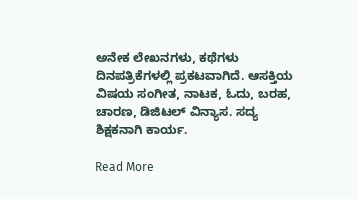ಅನೇಕ ಲೇಖನಗಳು, ಕಥೆಗಳು ದಿನಪತ್ರಿಕೆಗಳಲ್ಲಿ ಪ್ರಕಟವಾಗಿದೆ. ಆಸಕ್ತಿಯ ವಿಷಯ ಸಂಗೀತ, ನಾಟಕ, ಓದು, ಬರಹ, ಚಾರಣ, ಡಿಜಿಟಲ್ ವಿನ್ಯಾಸ. ಸದ್ಯ ಶಿಕ್ಷಕನಾಗಿ ಕಾರ್ಯ.

Read More